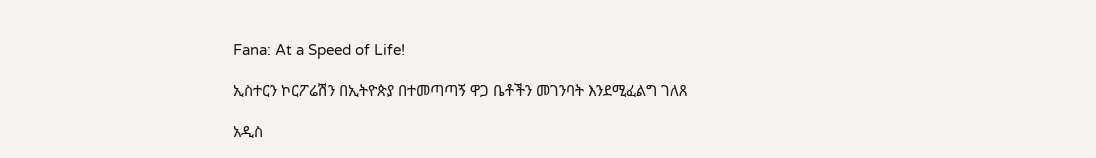Fana: At a Speed of Life!

ኢስተርን ኮርፖሬሽን በኢትዮጵያ በተመጣጣኝ ዋጋ ቤቶችን መገንባት እንደሚፈልግ ገለጸ

አዲስ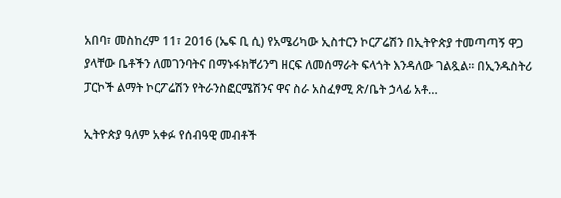አበባ፣ መስከረም 11፣ 2016 (ኤፍ ቢ ሲ) የአሜሪካው ኢስተርን ኮርፖሬሽን በኢትዮጵያ ተመጣጣኝ ዋጋ ያላቸው ቤቶችን ለመገንባትና በማኑፋክቸሪንግ ዘርፍ ለመሰማራት ፍላጎት እንዳለው ገልጿል፡፡ በኢንዱስትሪ ፓርኮች ልማት ኮርፖሬሽን የትራንስፎርሜሽንና ዋና ስራ አስፈፃሚ ጽ/ቤት ኃላፊ አቶ…

ኢትዮጵያ ዓለም አቀፉ የሰብዓዊ መብቶች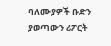ባለሙያዎች ቡድን ያወጣውን ሪፖርት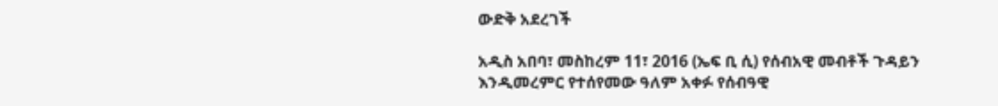ውድቅ አደረገች

አዲስ አበባ፣ መስከረም 11፣ 2016 (ኤፍ ቢ ሲ) የሰብአዊ መብቶች ጉዳይን እንዲመረምር የተሰየመው ዓለም አቀፉ የሰብዓዊ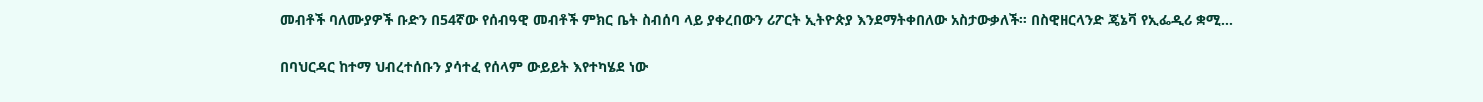መብቶች ባለሙያዎች ቡድን በ54ኛው የሰብዓዊ መብቶች ምክር ቤት ስብሰባ ላይ ያቀረበውን ሪፖርት ኢትዮጵያ እንደማትቀበለው አስታውቃለች። በስዊዘርላንድ ጄኔቫ የኢፌዲሪ ቋሚ…

በባህርዳር ከተማ ህብረተሰቡን ያሳተፈ የሰላም ውይይት እየተካሄደ ነው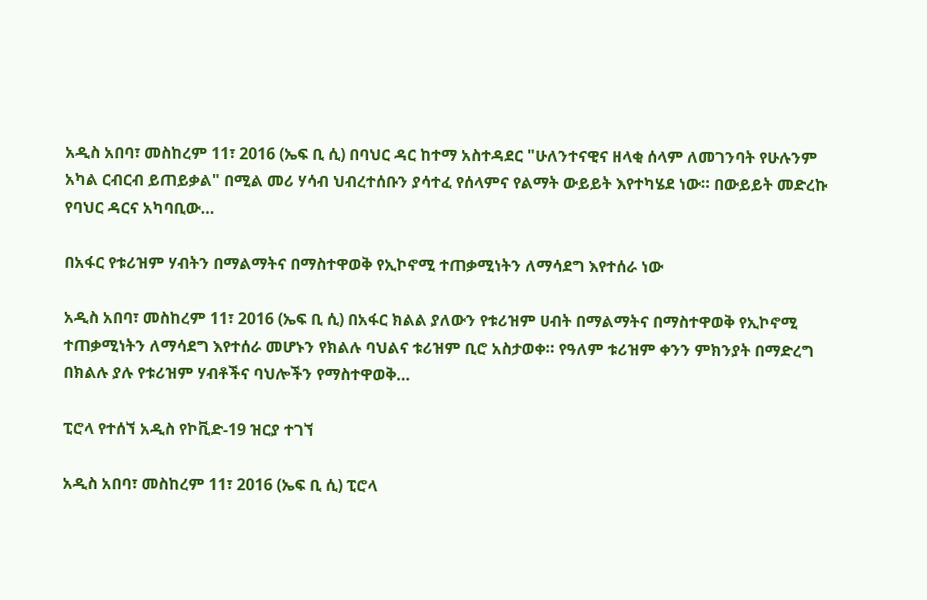አዲስ አበባ፣ መስከረም 11፣ 2016 (ኤፍ ቢ ሲ) በባህር ዳር ከተማ አስተዳደር "ሁለንተናዊና ዘላቂ ሰላም ለመገንባት የሁሉንም አካል ርብርብ ይጠይቃል" በሚል መሪ ሃሳብ ህብረተሰቡን ያሳተፈ የሰላምና የልማት ውይይት እየተካሄደ ነው። በውይይት መድረኩ የባህር ዳርና አካባቢው…

በአፋር የቱሪዝም ሃብትን በማልማትና በማስተዋወቅ የኢኮኖሚ ተጠቃሚነትን ለማሳደግ እየተሰራ ነው

አዲስ አበባ፣ መስከረም 11፣ 2016 (ኤፍ ቢ ሲ) በአፋር ክልል ያለውን የቱሪዝም ሀብት በማልማትና በማስተዋወቅ የኢኮኖሚ ተጠቃሚነትን ለማሳደግ እየተሰራ መሆኑን የክልሉ ባህልና ቱሪዝም ቢሮ አስታወቀ። የዓለም ቱሪዝም ቀንን ምክንያት በማድረግ በክልሉ ያሉ የቱሪዝም ሃብቶችና ባህሎችን የማስተዋወቅ…

ፒሮላ የተሰኘ አዲስ የኮቪድ-19 ዝርያ ተገኘ

አዲስ አበባ፣ መስከረም 11፣ 2016 (ኤፍ ቢ ሲ) ፒሮላ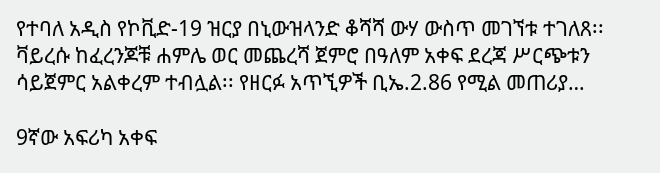የተባለ አዲስ የኮቪድ-19 ዝርያ በኒውዝላንድ ቆሻሻ ውሃ ውስጥ መገኘቱ ተገለጸ፡፡ ቫይረሱ ከፈረንጆቹ ሐምሌ ወር መጨረሻ ጀምሮ በዓለም አቀፍ ደረጃ ሥርጭቱን ሳይጀምር አልቀረም ተብሏል፡፡ የዘርፉ አጥኚዎች ቢኤ.2.86 የሚል መጠሪያ…

9ኛው አፍሪካ አቀፍ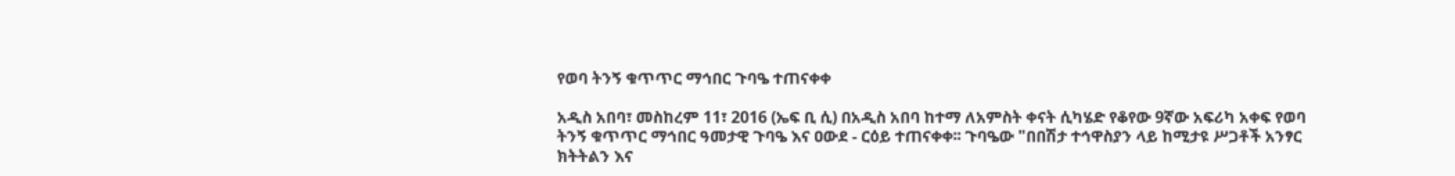የወባ ትንኝ ቁጥጥር ማኅበር ጉባዔ ተጠናቀቀ

አዲስ አበባ፣ መስከረም 11፣ 2016 (ኤፍ ቢ ሲ) በአዲስ አበባ ከተማ ለአምስት ቀናት ሲካሄድ የቆየው 9ኛው አፍሪካ አቀፍ የወባ ትንኝ ቁጥጥር ማኅበር ዓመታዊ ጉባዔ እና ዐውደ - ርዕይ ተጠናቀቀ፡፡ ጉባዔው "በበሽታ ተኅዋስያን ላይ ከሚታዩ ሥጋቶች አንፃር ክትትልን እና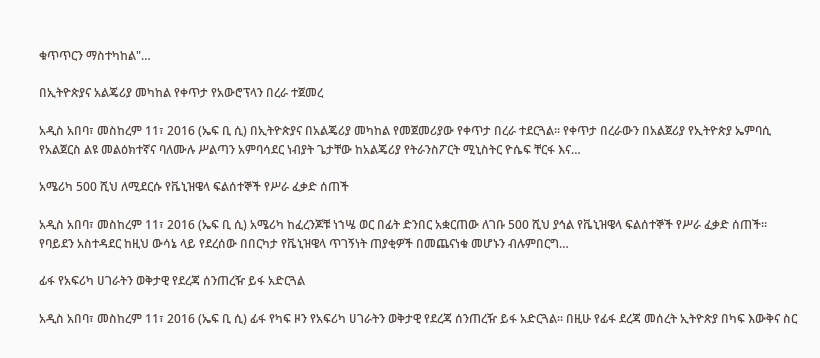ቁጥጥርን ማስተካከል"…

በኢትዮጵያና አልጄሪያ መካከል የቀጥታ የአውሮፕላን በረራ ተጀመረ

አዲስ አበባ፣ መስከረም 11፣ 2016 (ኤፍ ቢ ሲ) በኢትዮጵያና በአልጄሪያ መካከል የመጀመሪያው የቀጥታ በረራ ተደርጓል፡፡ የቀጥታ በረራውን በአልጀሪያ የኢትዮጵያ ኤምባሲ የአልጀርስ ልዩ መልዕክተኛና ባለሙሉ ሥልጣን አምባሳደር ነብያት ጌታቸው ከአልጄሪያ የትራንስፖርት ሚኒስትር ዮሴፍ ቸርፋ እና…

አሜሪካ 500 ሺህ ለሚደርሱ የቬኒዝዌላ ፍልሰተኞች የሥራ ፈቃድ ሰጠች

አዲስ አበባ፣ መስከረም 11፣ 2016 (ኤፍ ቢ ሲ) አሜሪካ ከፈረንጆቹ ነኀሤ ወር በፊት ድንበር አቋርጠው ለገቡ 500 ሺህ ያኅል የቬኒዝዌላ ፍልሰተኞች የሥራ ፈቃድ ሰጠች፡፡ የባይደን አስተዳደር ከዚህ ውሳኔ ላይ የደረሰው በበርካታ የቬኒዝዌላ ጥገኝነት ጠያቂዎች በመጨናነቁ መሆኑን ብሉምበርግ…

ፊፋ የአፍሪካ ሀገራትን ወቅታዊ የደረጃ ሰንጠረዥ ይፋ አድርጓል

አዲስ አበባ፣ መስከረም 11፣ 2016 (ኤፍ ቢ ሲ) ፊፋ የካፍ ዞን የአፍሪካ ሀገራትን ወቅታዊ የደረጃ ሰንጠረዥ ይፋ አድርጓል፡፡ በዚሁ የፊፋ ደረጃ መሰረት ኢትዮጵያ በካፍ እውቅና ስር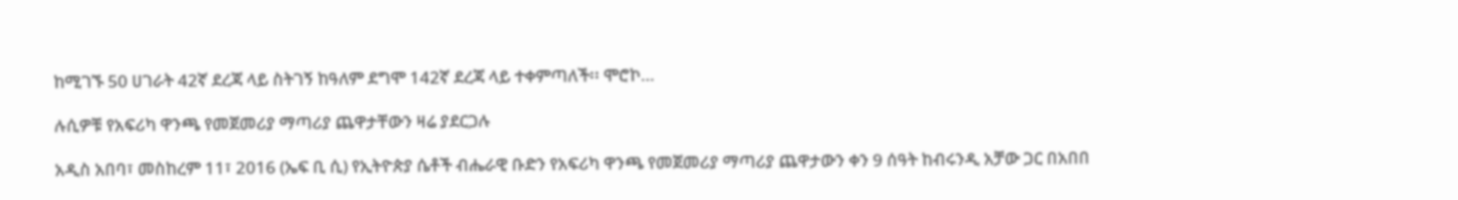ከሚገኙ 50 ሀገራት 42ኛ ደረጃ ላይ ስትገኝ ከዓለም ደግሞ 142ኛ ደረጃ ላይ ተቀምጣለች፡፡ ሞሮኮ…

ሉሲዎቹ የአፍሪካ ዋንጫ የመጀመሪያ ማጣሪያ ጨዋታቸውን ዛሬ ያደርጋሉ

አዲስ አበባ፣ መስከረም 11፣ 2016 (ኤፍ ቢ ሲ) የኢትዮጵያ ሴቶች ብሔራዊ ቡድን የአፍሪካ ዋንጫ የመጀመሪያ ማጣሪያ ጨዋታውን ቀን 9 ሰዓት ከብሩንዲ አቻው ጋር በአበበ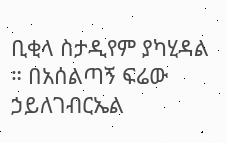ቢቂላ ስታዲየም ያካሂዳል ። በአሰልጣኝ ፍሬው ኃይለገብርኤል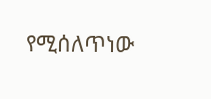የሚሰለጥነው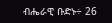ብሔራዊ ቡድኑ÷ 26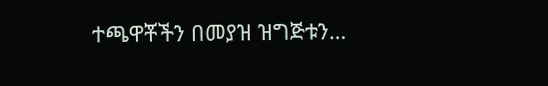ተጫዋቾችን በመያዝ ዝግጅቱን…